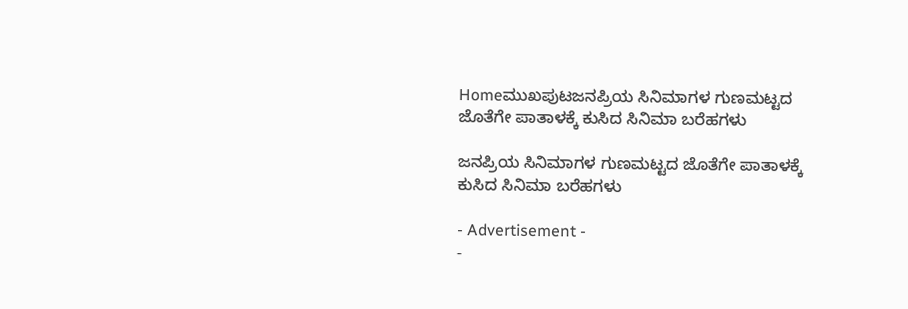Homeಮುಖಪುಟಜನಪ್ರಿಯ ಸಿನಿಮಾಗಳ ಗುಣಮಟ್ಟದ ಜೊತೆಗೇ ಪಾತಾಳಕ್ಕೆ ಕುಸಿದ ಸಿನಿಮಾ ಬರೆಹಗಳು

ಜನಪ್ರಿಯ ಸಿನಿಮಾಗಳ ಗುಣಮಟ್ಟದ ಜೊತೆಗೇ ಪಾತಾಳಕ್ಕೆ ಕುಸಿದ ಸಿನಿಮಾ ಬರೆಹಗಳು

- Advertisement -
-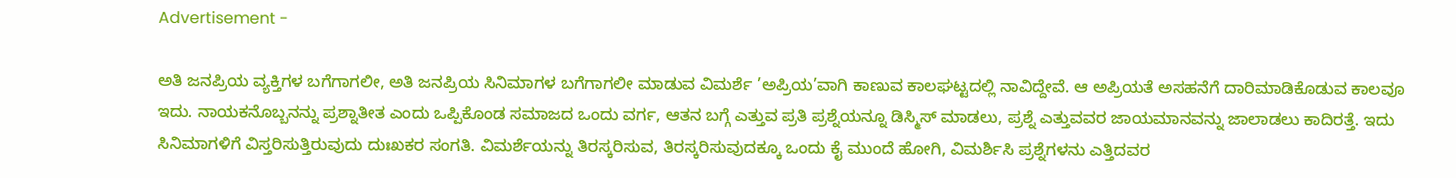Advertisement -

ಅತಿ ಜನಪ್ರಿಯ ವ್ಯಕ್ತಿಗಳ ಬಗೆಗಾಗಲೀ, ಅತಿ ಜನಪ್ರಿಯ ಸಿನಿಮಾಗಳ ಬಗೆಗಾಗಲೀ ಮಾಡುವ ವಿಮರ್ಶೆ ’ಅಪ್ರಿಯ’ವಾಗಿ ಕಾಣುವ ಕಾಲಘಟ್ಟದಲ್ಲಿ ನಾವಿದ್ದೇವೆ. ಆ ಅಪ್ರಿಯತೆ ಅಸಹನೆಗೆ ದಾರಿಮಾಡಿಕೊಡುವ ಕಾಲವೂ ಇದು. ನಾಯಕನೊಬ್ಬನನ್ನು ಪ್ರಶ್ನಾತೀತ ಎಂದು ಒಪ್ಪಿಕೊಂಡ ಸಮಾಜದ ಒಂದು ವರ್ಗ, ಆತನ ಬಗ್ಗೆ ಎತ್ತುವ ಪ್ರತಿ ಪ್ರಶ್ನೆಯನ್ನೂ ಡಿಸ್ಮಿಸ್ ಮಾಡಲು, ಪ್ರಶ್ನೆ ಎತ್ತುವವರ ಜಾಯಮಾನವನ್ನು ಜಾಲಾಡಲು ಕಾದಿರತ್ತೆ. ಇದು ಸಿನಿಮಾಗಳಿಗೆ ವಿಸ್ತರಿಸುತ್ತಿರುವುದು ದುಃಖಕರ ಸಂಗತಿ. ವಿಮರ್ಶೆಯನ್ನು ತಿರಸ್ಕರಿಸುವ, ತಿರಸ್ಕರಿಸುವುದಕ್ಕೂ ಒಂದು ಕೈ ಮುಂದೆ ಹೋಗಿ, ವಿಮರ್ಶಿಸಿ ಪ್ರಶ್ನೆಗಳನು ಎತ್ತಿದವರ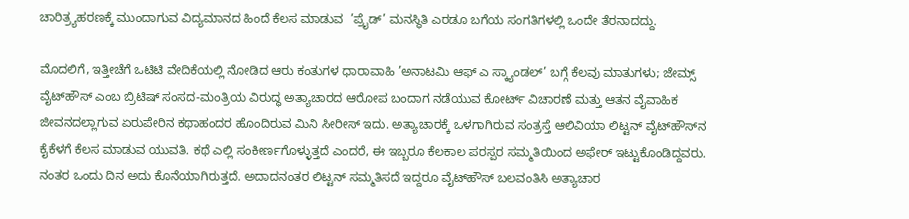ಚಾರಿತ್ರ್ಯಹರಣಕ್ಕೆ ಮುಂದಾಗುವ ವಿದ್ಯಮಾನದ ಹಿಂದೆ ಕೆಲಸ ಮಾಡುವ  ’ಪ್ರೈಡ್’ ಮನಸ್ಥಿತಿ ಎರಡೂ ಬಗೆಯ ಸಂಗತಿಗಳಲ್ಲಿ ಒಂದೇ ತೆರನಾದದ್ದು.

ಮೊದಲಿಗೆ, ಇತ್ತೀಚೆಗೆ ಒಟಿಟಿ ವೇದಿಕೆಯಲ್ಲಿ ನೋಡಿದ ಆರು ಕಂತುಗಳ ಧಾರಾವಾಹಿ ’ಅನಾಟಮಿ ಆಫ್ ಎ ಸ್ಕ್ಯಾಂಡಲ್’ ಬಗ್ಗೆ ಕೆಲವು ಮಾತುಗಳು; ಜೇಮ್ಸ್ ವೈಟ್‌ಹೌಸ್ ಎಂಬ ಬ್ರಿಟಿಷ್ ಸಂಸದ-ಮಂತ್ರಿಯ ವಿರುದ್ಧ ಅತ್ಯಾಚಾರದ ಆರೋಪ ಬಂದಾಗ ನಡೆಯುವ ಕೋರ್ಟ್ ವಿಚಾರಣೆ ಮತ್ತು ಆತನ ವೈವಾಹಿಕ ಜೀವನದಲ್ಲಾಗುವ ಏರುಪೇರಿನ ಕಥಾಹಂದರ ಹೊಂದಿರುವ ಮಿನಿ ಸೀರೀಸ್ ಇದು. ಅತ್ಯಾಚಾರಕ್ಕೆ ಒಳಗಾಗಿರುವ ಸಂತ್ರಸ್ತೆ ಆಲಿವಿಯಾ ಲಿಟ್ಟನ್ ವೈಟ್‌ಹೌಸ್‌ನ ಕೈಕೆಳಗೆ ಕೆಲಸ ಮಾಡುವ ಯುವತಿ. ಕಥೆ ಎಲ್ಲಿ ಸಂಕೀರ್ಣಗೊಳ್ಳುತ್ತದೆ ಎಂದರೆ, ಈ ಇಬ್ಬರೂ ಕೆಲಕಾಲ ಪರಸ್ಪರ ಸಮ್ಮತಿಯಿಂದ ಅಫೇರ್ ಇಟ್ಟುಕೊಂಡಿದ್ದವರು. ನಂತರ ಒಂದು ದಿನ ಅದು ಕೊನೆಯಾಗಿರುತ್ತದೆ. ಅದಾದನಂತರ ಲಿಟ್ಟನ್ ಸಮ್ಮತಿಸದೆ ಇದ್ದರೂ ವೈಟ್‌ಹೌಸ್ ಬಲವಂತಿಸಿ ಅತ್ಯಾಚಾರ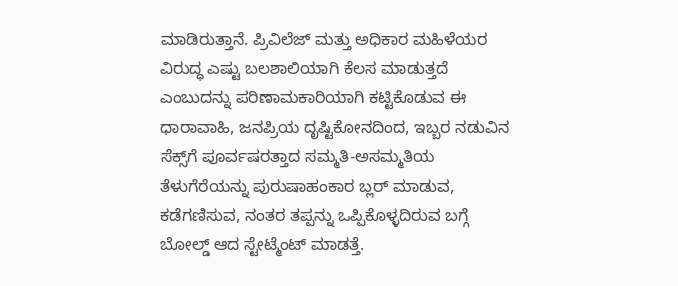ಮಾಡಿರುತ್ತಾನೆ. ಪ್ರಿವಿಲೆಜ್ ಮತ್ತು ಅಧಿಕಾರ ಮಹಿಳೆಯರ ವಿರುದ್ಧ ಎಷ್ಟು ಬಲಶಾಲಿಯಾಗಿ ಕೆಲಸ ಮಾಡುತ್ತದೆ ಎಂಬುದನ್ನು ಪರಿಣಾಮಕಾರಿಯಾಗಿ ಕಟ್ಟಿಕೊಡುವ ಈ ಧಾರಾವಾಹಿ, ಜನಪ್ರಿಯ ದೃಷ್ಟಿಕೋನದಿಂದ, ಇಬ್ಬರ ನಡುವಿನ ಸೆಕ್ಸ್‌ಗೆ ಪೂರ್ವಷರತ್ತಾದ ಸಮ್ಮತಿ-ಅಸಮ್ಮತಿಯ ತೆಳುಗೆರೆಯನ್ನು ಪುರುಷಾಹಂಕಾರ ಬ್ಲರ್ ಮಾಡುವ, ಕಡೆಗಣಿಸುವ, ನಂತರ ತಪ್ಪನ್ನು ಒಪ್ಪಿಕೊಳ್ಳದಿರುವ ಬಗ್ಗೆ ಬೋಲ್ಡ್ ಆದ ಸ್ಟೇಟ್ಮೆಂಟ್ ಮಾಡತ್ತೆ.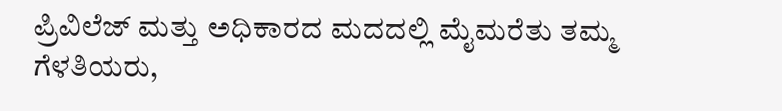ಪ್ರಿವಿಲೆಜ್ ಮತ್ತು ಅಧಿಕಾರದ ಮದದಲ್ಲಿ ಮೈಮರೆತು ತಮ್ಮ ಗೆಳತಿಯರು,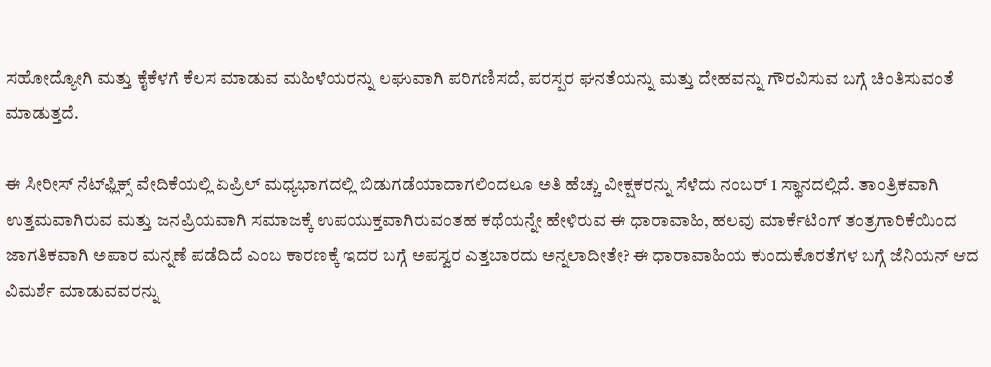ಸಹೋದ್ಯೋಗಿ ಮತ್ತು ಕೈಕೆಳಗೆ ಕೆಲಸ ಮಾಡುವ ಮಹಿಳೆಯರನ್ನು ಲಘುವಾಗಿ ಪರಿಗಣಿಸದೆ, ಪರಸ್ಪರ ಘನತೆಯನ್ನು ಮತ್ತು ದೇಹವನ್ನು ಗೌರವಿಸುವ ಬಗ್ಗೆ ಚಿಂತಿಸುವಂತೆ ಮಾಡುತ್ತದೆ.

ಈ ಸೀರೀಸ್ ನೆಟ್‌ಫ್ಲಿಕ್ಸ್ ವೇದಿಕೆಯಲ್ಲಿ ಏಪ್ರಿಲ್ ಮಧ್ಯಭಾಗದಲ್ಲಿ ಬಿಡುಗಡೆಯಾದಾಗಲಿಂದಲೂ ಅತಿ ಹೆಚ್ಚು ವೀಕ್ಷಕರನ್ನು ಸೆಳೆದು ನಂಬರ್ 1 ಸ್ಥಾನದಲ್ಲಿದೆ. ತಾಂತ್ರಿಕವಾಗಿ ಉತ್ತಮವಾಗಿರುವ ಮತ್ತು ಜನಪ್ರಿಯವಾಗಿ ಸಮಾಜಕ್ಕೆ ಉಪಯುಕ್ತವಾಗಿರುವಂತಹ ಕಥೆಯನ್ನೇ ಹೇಳಿರುವ ಈ ಧಾರಾವಾಹಿ, ಹಲವು ಮಾರ್ಕೆಟಿಂಗ್ ತಂತ್ರಗಾರಿಕೆಯಿಂದ ಜಾಗತಿಕವಾಗಿ ಅಪಾರ ಮನ್ನಣೆ ಪಡೆದಿದೆ ಎಂಬ ಕಾರಣಕ್ಕೆ ಇದರ ಬಗ್ಗೆ ಅಪಸ್ವರ ಎತ್ತಬಾರದು ಅನ್ನಲಾದೀತೇ? ಈ ಧಾರಾವಾಹಿಯ ಕುಂದುಕೊರತೆಗಳ ಬಗ್ಗೆ ಜೆನಿಯನ್ ಆದ ವಿಮರ್ಶೆ ಮಾಡುವವರನ್ನು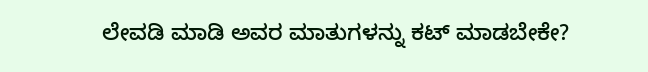ಲೇವಡಿ ಮಾಡಿ ಅವರ ಮಾತುಗಳನ್ನು ಕಟ್ ಮಾಡಬೇಕೇ?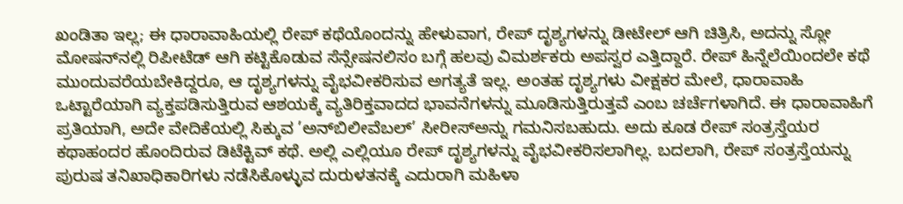ಖಂಡಿತಾ ಇಲ್ಲ; ಈ ಧಾರಾವಾಹಿಯಲ್ಲಿ ರೇಪ್ ಕಥೆಯೊಂದನ್ನು ಹೇಳುವಾಗ, ರೇಪ್ ದೃಶ್ಯಗಳನ್ನು ಡೀಟೇಲ್ ಆಗಿ ಚಿತ್ರಿಸಿ, ಅದನ್ನು ಸ್ಲೋ ಮೋಷನ್‌ನಲ್ಲಿ ರಿಪೀಟೆಡ್ ಆಗಿ ಕಟ್ಟಿಕೊಡುವ ಸೆನ್ಸೇಷನಲಿಸಂ ಬಗ್ಗೆ ಹಲವು ವಿಮರ್ಶಕರು ಅಪಸ್ವರ ಎತ್ತಿದ್ದಾರೆ. ರೇಪ್ ಹಿನ್ನೆಲೆಯಿಂದಲೇ ಕಥೆ ಮುಂದುವರೆಯಬೇಕಿದ್ದರೂ, ಆ ದೃಶ್ಯಗಳನ್ನು ವೈಭವೀಕರಿಸುವ ಅಗತ್ಯತೆ ಇಲ್ಲ. ಅಂತಹ ದೃಶ್ಯಗಳು ವೀಕ್ಷಕರ ಮೇಲೆ, ಧಾರಾವಾಹಿ ಒಟ್ಟಾರೆಯಾಗಿ ವ್ಯಕ್ತಪಡಿಸುತ್ತಿರುವ ಆಶಯಕ್ಕೆ ವ್ಯತಿರಿಕ್ತವಾದದ ಭಾವನೆಗಳನ್ನು ಮೂಡಿಸುತ್ತಿರುತ್ತವೆ ಎಂಬ ಚರ್ಚೆಗಳಾಗಿದೆ. ಈ ಧಾರಾವಾಹಿಗೆ ಪ್ರತಿಯಾಗಿ, ಅದೇ ವೇದಿಕೆಯಲ್ಲಿ ಸಿಕ್ಕುವ ’ಅನ್‌ಬಿಲೀವೆಬಲ್’ ಸೀರೀಸ್‌ಅನ್ನು ಗಮನಿಸಬಹುದು. ಅದು ಕೂಡ ರೇಪ್ ಸಂತ್ರಸ್ತೆಯರ ಕಥಾಹಂದರ ಹೊಂದಿರುವ ಡಿಟೆಕ್ಟಿವ್ ಕಥೆ. ಅಲ್ಲಿ ಎಲ್ಲಿಯೂ ರೇಪ್ ದೃಶ್ಯಗಳನ್ನು ವೈಭವೀಕರಿಸಲಾಗಿಲ್ಲ. ಬದಲಾಗಿ, ರೇಪ್ ಸಂತ್ರಸ್ತೆಯನ್ನು ಪುರುಷ ತನಿಖಾಧಿಕಾರಿಗಳು ನಡೆಸಿಕೊಳ್ಳುವ ದುರುಳತನಕ್ಕೆ ಎದುರಾಗಿ ಮಹಿಳಾ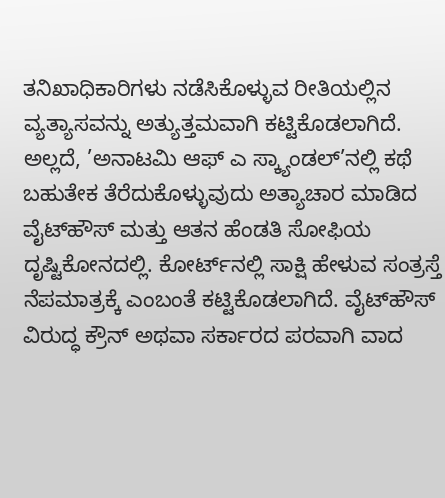ತನಿಖಾಧಿಕಾರಿಗಳು ನಡೆಸಿಕೊಳ್ಳುವ ರೀತಿಯಲ್ಲಿನ ವ್ಯತ್ಯಾಸವನ್ನು ಅತ್ಯುತ್ತಮವಾಗಿ ಕಟ್ಟಿಕೊಡಲಾಗಿದೆ. ಅಲ್ಲದೆ, ’ಅನಾಟಮಿ ಆಫ್ ಎ ಸ್ಕ್ಯಾಂಡಲ್’ನಲ್ಲಿ ಕಥೆ ಬಹುತೇಕ ತೆರೆದುಕೊಳ್ಳುವುದು ಅತ್ಯಾಚಾರ ಮಾಡಿದ ವೈಟ್‌ಹೌಸ್ ಮತ್ತು ಆತನ ಹೆಂಡತಿ ಸೋಫಿಯ ದೃಷ್ಟಿಕೋನದಲ್ಲಿ. ಕೋರ್ಟ್‌ನಲ್ಲಿ ಸಾಕ್ಷಿ ಹೇಳುವ ಸಂತ್ರಸ್ತೆ ನೆಪಮಾತ್ರಕ್ಕೆ ಎಂಬಂತೆ ಕಟ್ಟಿಕೊಡಲಾಗಿದೆ. ವೈಟ್‌ಹೌಸ್ ವಿರುದ್ಧ ಕ್ರೌನ್ ಅಥವಾ ಸರ್ಕಾರದ ಪರವಾಗಿ ವಾದ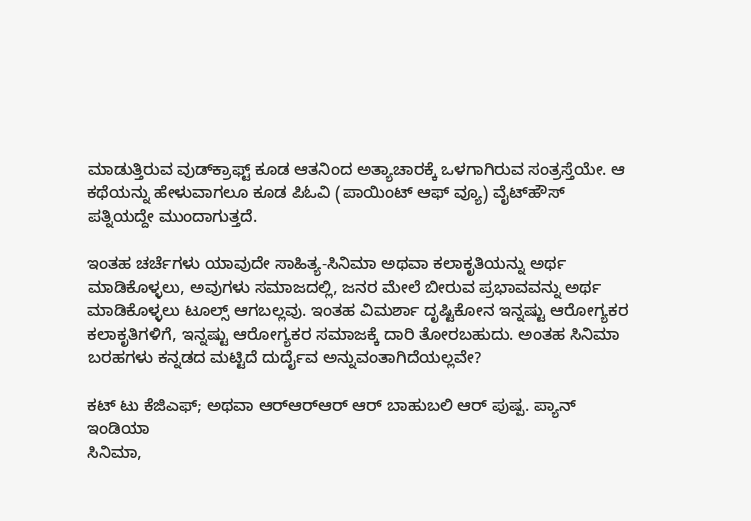ಮಾಡುತ್ತಿರುವ ವುಡ್‌ಕ್ರಾಫ್ಟ್ ಕೂಡ ಆತನಿಂದ ಅತ್ಯಾಚಾರಕ್ಕೆ ಒಳಗಾಗಿರುವ ಸಂತ್ರಸ್ತೆಯೇ. ಆ ಕಥೆಯನ್ನು ಹೇಳುವಾಗಲೂ ಕೂಡ ಪಿಓವಿ (ಪಾಯಿಂಟ್ ಆಫ್ ವ್ಯೂ) ವೈಟ್‌ಹೌಸ್ ಪತ್ನಿಯದ್ದೇ ಮುಂದಾಗುತ್ತದೆ.

ಇಂತಹ ಚರ್ಚೆಗಳು ಯಾವುದೇ ಸಾಹಿತ್ಯ-ಸಿನಿಮಾ ಅಥವಾ ಕಲಾಕೃತಿಯನ್ನು ಅರ್ಥ ಮಾಡಿಕೊಳ್ಳಲು, ಅವುಗಳು ಸಮಾಜದಲ್ಲಿ, ಜನರ ಮೇಲೆ ಬೀರುವ ಪ್ರಭಾವವನ್ನು ಅರ್ಥ ಮಾಡಿಕೊಳ್ಳಲು ಟೂಲ್ಸ್ ಆಗಬಲ್ಲವು. ಇಂತಹ ವಿಮರ್ಶಾ ದೃಷ್ಟಿಕೋನ ಇನ್ನಷ್ಟು ಆರೋಗ್ಯಕರ ಕಲಾಕೃತಿಗಳಿಗೆ, ಇನ್ನಷ್ಟು ಆರೋಗ್ಯಕರ ಸಮಾಜಕ್ಕೆ ದಾರಿ ತೋರಬಹುದು. ಅಂತಹ ಸಿನಿಮಾ ಬರಹಗಳು ಕನ್ನಡದ ಮಟ್ಟಿದೆ ದುರ್ದೈವ ಅನ್ನುವಂತಾಗಿದೆಯಲ್ಲವೇ?

ಕಟ್ ಟು ಕೆಜಿಎಫ್; ಅಥವಾ ಆರ್‌ಆರ್‌ಆರ್ ಆರ್ ಬಾಹುಬಲಿ ಆರ್ ಪುಷ್ಪ. ಪ್ಯಾನ್ ಇಂಡಿಯಾ
ಸಿನಿಮಾ,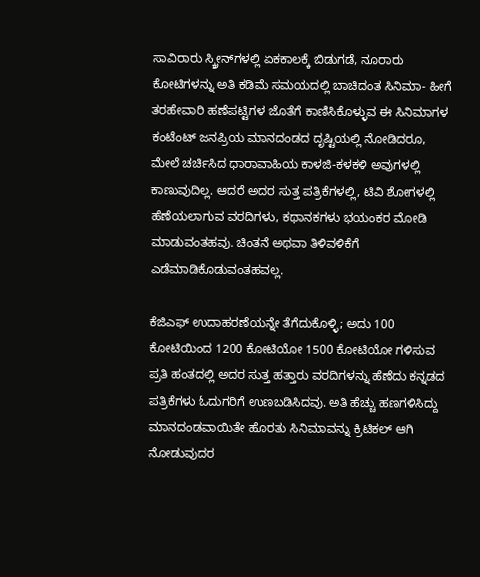ಸಾವಿರಾರು ಸ್ಕ್ರೀನ್‌ಗಳಲ್ಲಿ ಏಕಕಾಲಕ್ಕೆ ಬಿಡುಗಡೆ, ನೂರಾರು ಕೋಟಿಗಳನ್ನು ಅತಿ ಕಡಿಮೆ ಸಮಯದಲ್ಲಿ ಬಾಚಿದಂತ ಸಿನಿಮಾ- ಹೀಗೆ ತರಹೇವಾರಿ ಹಣೆಪಟ್ಟಿಗಳ ಜೊತೆಗೆ ಕಾಣಿಸಿಕೊಳ್ಳುವ ಈ ಸಿನಿಮಾಗಳ ಕಂಟೆಂಟ್ ಜನಪ್ರಿಯ ಮಾನದಂಡದ ದೃಷ್ಟಿಯಲ್ಲಿ ನೋಡಿದರೂ, ಮೇಲೆ ಚರ್ಚಿಸಿದ ಧಾರಾವಾಹಿಯ ಕಾಳಜಿ-ಕಳಕಳಿ ಅವುಗಳಲ್ಲಿ ಕಾಣುವುದಿಲ್ಲ. ಆದರೆ ಅದರ ಸುತ್ತ ಪತ್ರಿಕೆಗಳಲ್ಲಿ, ಟಿವಿ ಶೋಗಳಲ್ಲಿ ಹೆಣೆಯಲಾಗುವ ವರದಿಗಳು, ಕಥಾನಕಗಳು ಭಯಂಕರ ಮೋಡಿ ಮಾಡುವಂತಹವು. ಚಿಂತನೆ ಅಥವಾ ತಿಳಿವಳಿಕೆಗೆ ಎಡೆಮಾಡಿಕೊಡುವಂತಹವಲ್ಲ.

ಕೆಜಿಎಫ್ ಉದಾಹರಣೆಯನ್ನೇ ತೆಗೆದುಕೊಳ್ಳಿ; ಅದು 100 ಕೋಟಿಯಿಂದ 1200 ಕೋಟಿಯೋ 1500 ಕೋಟಿಯೋ ಗಳಿಸುವ ಪ್ರತಿ ಹಂತದಲ್ಲಿ ಅದರ ಸುತ್ತ ಹತ್ತಾರು ವರದಿಗಳನ್ನು ಹೆಣೆದು ಕನ್ನಡದ ಪತ್ರಿಕೆಗಳು ಓದುಗರಿಗೆ ಉಣಬಡಿಸಿದವು. ಅತಿ ಹೆಚ್ಚು ಹಣಗಳಿಸಿದ್ದು ಮಾನದಂಡವಾಯಿತೇ ಹೊರತು ಸಿನಿಮಾವನ್ನು ಕ್ರಿಟಿಕಲ್ ಆಗಿ ನೋಡುವುದರ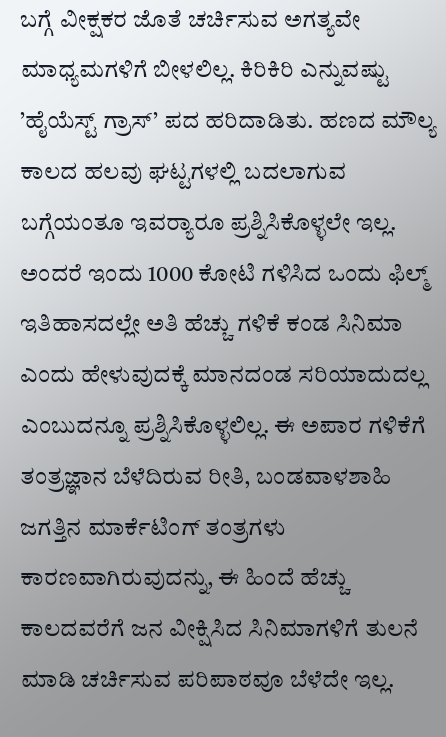ಬಗ್ಗೆ ವೀಕ್ಷಕರ ಜೊತೆ ಚರ್ಚಿಸುವ ಅಗತ್ಯವೇ ಮಾಧ್ಯಮಗಳಿಗೆ ಬೀಳಲಿಲ್ಲ. ಕಿರಿಕಿರಿ ಎನ್ನುವಷ್ಟು ’ಹೈಯೆಸ್ಟ್ ಗ್ರಾಸ್’ ಪದ ಹರಿದಾಡಿತು. ಹಣದ ಮೌಲ್ಯ ಕಾಲದ ಹಲವು ಘಟ್ಟಗಳಲ್ಲಿ ಬದಲಾಗುವ ಬಗ್ಗೆಯಂತೂ ಇವರ್‍ಯಾರೂ ಪ್ರಶ್ನಿಸಿಕೊಳ್ಳಲೇ ಇಲ್ಲ. ಅಂದರೆ ಇಂದು 1000 ಕೋಟಿ ಗಳಿಸಿದ ಒಂದು ಫಿಲ್ಮ್ ಇತಿಹಾಸದಲ್ಲೇ ಅತಿ ಹೆಚ್ಚು ಗಳಿಕೆ ಕಂಡ ಸಿನಿಮಾ ಎಂದು ಹೇಳುವುದಕ್ಕೆ ಮಾನದಂಡ ಸರಿಯಾದುದಲ್ಲ ಎಂಬುದನ್ನೂ ಪ್ರಶ್ನಿಸಿಕೊಳ್ಳಲಿಲ್ಲ. ಈ ಅಪಾರ ಗಳಿಕೆಗೆ ತಂತ್ರಜ್ಞಾನ ಬೆಳೆದಿರುವ ರೀತಿ, ಬಂಡವಾಳಶಾಹಿ ಜಗತ್ತಿನ ಮಾರ್ಕೆಟಿಂಗ್ ತಂತ್ರಗಳು ಕಾರಣವಾಗಿರುವುದನ್ನು, ಈ ಹಿಂದೆ ಹೆಚ್ಚು ಕಾಲದವರೆಗೆ ಜನ ವೀಕ್ಷಿಸಿದ ಸಿನಿಮಾಗಳಿಗೆ ತುಲನೆ ಮಾಡಿ ಚರ್ಚಿಸುವ ಪರಿಪಾಠವೂ ಬೆಳೆದೇ ಇಲ್ಲ.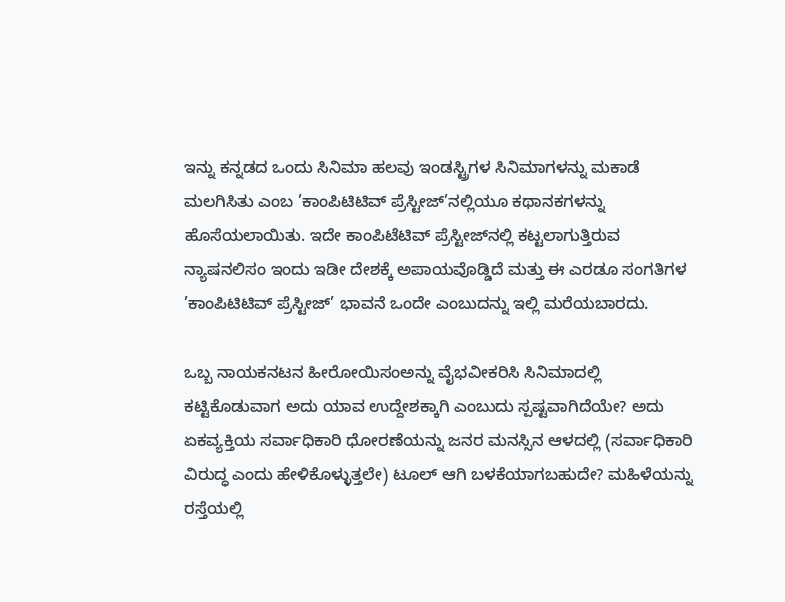ಇನ್ನು ಕನ್ನಡದ ಒಂದು ಸಿನಿಮಾ ಹಲವು ಇಂಡಸ್ಟ್ರಿಗಳ ಸಿನಿಮಾಗಳನ್ನು ಮಕಾಡೆ ಮಲಗಿಸಿತು ಎಂಬ ’ಕಾಂಪಿಟಿಟಿವ್ ಪ್ರೆಸ್ಟೀಜ್’ನಲ್ಲಿಯೂ ಕಥಾನಕಗಳನ್ನು ಹೊಸೆಯಲಾಯಿತು. ಇದೇ ಕಾಂಪಿಟೆಟಿವ್ ಪ್ರೆಸ್ಟೀಜ್‌ನಲ್ಲಿ ಕಟ್ಟಲಾಗುತ್ತಿರುವ ನ್ಯಾಷನಲಿಸಂ ಇಂದು ಇಡೀ ದೇಶಕ್ಕೆ ಅಪಾಯವೊಡ್ಡಿದೆ ಮತ್ತು ಈ ಎರಡೂ ಸಂಗತಿಗಳ ’ಕಾಂಪಿಟಿಟಿವ್ ಪ್ರೆಸ್ಟೀಜ್’ ಭಾವನೆ ಒಂದೇ ಎಂಬುದನ್ನು ಇಲ್ಲಿ ಮರೆಯಬಾರದು.

ಒಬ್ಬ ನಾಯಕನಟನ ಹೀರೋಯಿಸಂಅನ್ನು ವೈಭವೀಕರಿಸಿ ಸಿನಿಮಾದಲ್ಲಿ ಕಟ್ಟಿಕೊಡುವಾಗ ಅದು ಯಾವ ಉದ್ದೇಶಕ್ಕಾಗಿ ಎಂಬುದು ಸ್ಪಷ್ಟವಾಗಿದೆಯೇ? ಅದು ಏಕವ್ಯಕ್ತಿಯ ಸರ್ವಾಧಿಕಾರಿ ಧೋರಣೆಯನ್ನು ಜನರ ಮನಸ್ಸಿನ ಆಳದಲ್ಲಿ (ಸರ್ವಾಧಿಕಾರಿ ವಿರುದ್ಧ ಎಂದು ಹೇಳಿಕೊಳ್ಳುತ್ತಲೇ) ಟೂಲ್ ಆಗಿ ಬಳಕೆಯಾಗಬಹುದೇ? ಮಹಿಳೆಯನ್ನು ರಸ್ತೆಯಲ್ಲಿ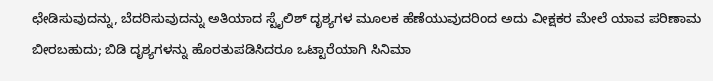ಛೇಡಿಸುವುದನ್ನು, ಬೆದರಿಸುವುದನ್ನು ಅತಿಯಾದ ಸ್ಟೈಲಿಶ್ ದೃಶ್ಯಗಳ ಮೂಲಕ ಹೆಣೆಯುವುದರಿಂದ ಅದು ವೀಕ್ಷಕರ ಮೇಲೆ ಯಾವ ಪರಿಣಾಮ ಬೀರಬಹುದು; ಬಿಡಿ ದೃಶ್ಯಗಳನ್ನು ಹೊರತುಪಡಿಸಿದರೂ ಒಟ್ಟಾರೆಯಾಗಿ ಸಿನಿಮಾ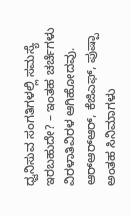ಧ್ವನಿಸುವ ಸಂಗತಿಗಳಲ್ಲಿ ಸಮಸ್ಯೆ ಇರಬಹುದೇ? – ಇಂತಹ ಚರ್ಚೆಗಳು ವಿರಳಾತಿವಿರಳ ಆಗಿಹೋದವು. ಆರ್‌ಆರ್‌ಆರ್, ಕೆಜಿಎಫ್, ಪುಷ್ಪಾ ಅಂತಹ ಸಿನಿಮಾಗಳು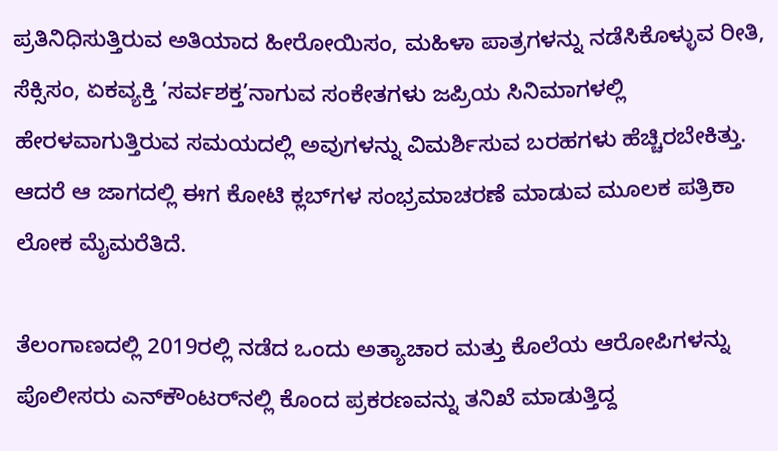ಪ್ರತಿನಿಧಿಸುತ್ತಿರುವ ಅತಿಯಾದ ಹೀರೋಯಿಸಂ, ಮಹಿಳಾ ಪಾತ್ರಗಳನ್ನು ನಡೆಸಿಕೊಳ್ಳುವ ರೀತಿ, ಸೆಕ್ಸಿಸಂ, ಏಕವ್ಯಕ್ತಿ ’ಸರ್ವಶಕ್ತ’ನಾಗುವ ಸಂಕೇತಗಳು ಜಪ್ರಿಯ ಸಿನಿಮಾಗಳಲ್ಲಿ ಹೇರಳವಾಗುತ್ತಿರುವ ಸಮಯದಲ್ಲಿ ಅವುಗಳನ್ನು ವಿಮರ್ಶಿಸುವ ಬರಹಗಳು ಹೆಚ್ಚಿರಬೇಕಿತ್ತು. ಆದರೆ ಆ ಜಾಗದಲ್ಲಿ ಈಗ ಕೋಟಿ ಕ್ಲಬ್‌ಗಳ ಸಂಭ್ರಮಾಚರಣೆ ಮಾಡುವ ಮೂಲಕ ಪತ್ರಿಕಾ ಲೋಕ ಮೈಮರೆತಿದೆ.

ತೆಲಂಗಾಣದಲ್ಲಿ 2019ರಲ್ಲಿ ನಡೆದ ಒಂದು ಅತ್ಯಾಚಾರ ಮತ್ತು ಕೊಲೆಯ ಆರೋಪಿಗಳನ್ನು ಪೊಲೀಸರು ಎನ್‌ಕೌಂಟರ್‌ನಲ್ಲಿ ಕೊಂದ ಪ್ರಕರಣವನ್ನು ತನಿಖೆ ಮಾಡುತ್ತಿದ್ದ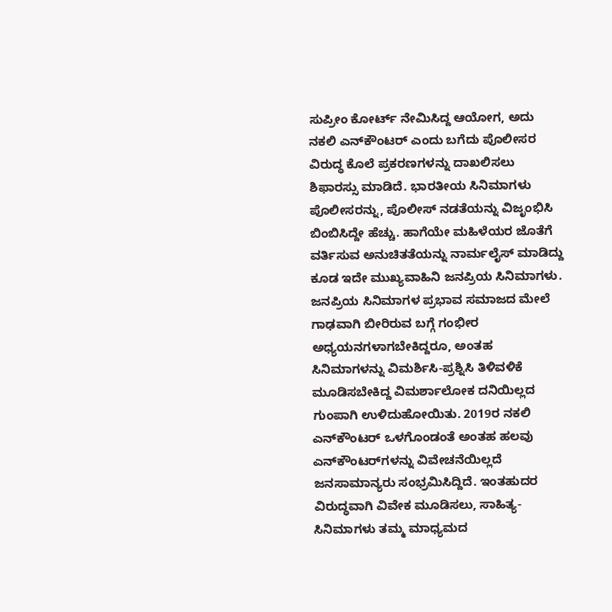ಸುಪ್ರೀಂ ಕೋರ್ಟ್ ನೇಮಿಸಿದ್ದ ಆಯೋಗ, ಅದು ನಕಲಿ ಎನ್‌ಕೌಂಟರ್ ಎಂದು ಬಗೆದು ಪೊಲೀಸರ ವಿರುದ್ಧ ಕೊಲೆ ಪ್ರಕರಣಗಳನ್ನು ದಾಖಲಿಸಲು ಶಿಫಾರಸ್ಸು ಮಾಡಿದೆ. ಭಾರತೀಯ ಸಿನಿಮಾಗಳು ಪೊಲೀಸರನ್ನು, ಪೊಲೀಸ್ ನಡತೆಯನ್ನು ವಿಜೃಂಭಿಸಿ ಬಿಂಬಿಸಿದ್ದೇ ಹೆಚ್ಚು. ಹಾಗೆಯೇ ಮಹಿಳೆಯರ ಜೊತೆಗೆ ವರ್ತಿಸುವ ಅನುಚಿತತೆಯನ್ನು ನಾರ್ಮಲೈಸ್ ಮಾಡಿದ್ದು ಕೂಡ ಇದೇ ಮುಖ್ಯವಾಹಿನಿ ಜನಪ್ರಿಯ ಸಿನಿಮಾಗಳು. ಜನಪ್ರಿಯ ಸಿನಿಮಾಗಳ ಪ್ರಭಾವ ಸಮಾಜದ ಮೇಲೆ ಗಾಢವಾಗಿ ಬೀರಿರುವ ಬಗ್ಗೆ ಗಂಭೀರ ಅಧ್ಯಯನಗಳಾಗಬೇಕಿದ್ದರೂ, ಅಂತಹ ಸಿನಿಮಾಗಳನ್ನು ವಿಮರ್ಶಿಸಿ-ಪ್ರಶ್ನಿಸಿ ತಿಳಿವಳಿಕೆ ಮೂಡಿಸಬೇಕಿದ್ದ ವಿಮರ್ಶಾಲೋಕ ದನಿಯಿಲ್ಲದ ಗುಂಪಾಗಿ ಉಳಿದುಹೋಯಿತು. 2019ರ ನಕಲಿ ಎನ್‌ಕೌಂಟರ್ ಒಳಗೊಂಡಂತೆ ಅಂತಹ ಹಲವು ಎನ್‌ಕೌಂಟರ್‌ಗಳನ್ನು ವಿವೇಚನೆಯಿಲ್ಲದೆ ಜನಸಾಮಾನ್ಯರು ಸಂಭ್ರಮಿಸಿದ್ದಿದೆ. ಇಂತಹುದರ ವಿರುದ್ಧವಾಗಿ ವಿವೇಕ ಮೂಡಿಸಲು, ಸಾಹಿತ್ಯ-ಸಿನಿಮಾಗಳು ತಮ್ಮ ಮಾಧ್ಯಮದ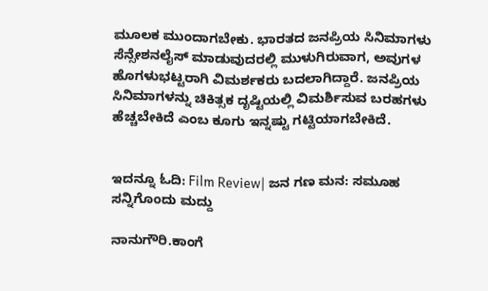ಮೂಲಕ ಮುಂದಾಗಬೇಕು. ಭಾರತದ ಜನಪ್ರಿಯ ಸಿನಿಮಾಗಳು ಸೆನ್ಸೇಶನಲೈಸ್ ಮಾಡುವುದರಲ್ಲಿ ಮುಳುಗಿರುವಾಗ, ಅವುಗಳ ಹೊಗಳುಭಟ್ಟರಾಗಿ ವಿಮರ್ಶಕರು ಬದಲಾಗಿದ್ದಾರೆ. ಜನಪ್ರಿಯ ಸಿನಿಮಾಗಳನ್ನು ಚಿಕಿತ್ಸಕ ದೃಷ್ಟಿಯಲ್ಲಿ ವಿಮರ್ಶಿಸುವ ಬರಹಗಳು ಹೆಚ್ಚಬೇಕಿದೆ ಎಂಬ ಕೂಗು ಇನ್ನಷ್ಟು ಗಟ್ಟಿಯಾಗಬೇಕಿದೆ.


ಇದನ್ನೂ ಓದಿ: Film Review| ಜನ ಗಣ ಮನ: ಸಮೂಹ ಸನ್ನಿಗೊಂದು ಮದ್ದು

ನಾನುಗೌರಿ.ಕಾಂಗೆ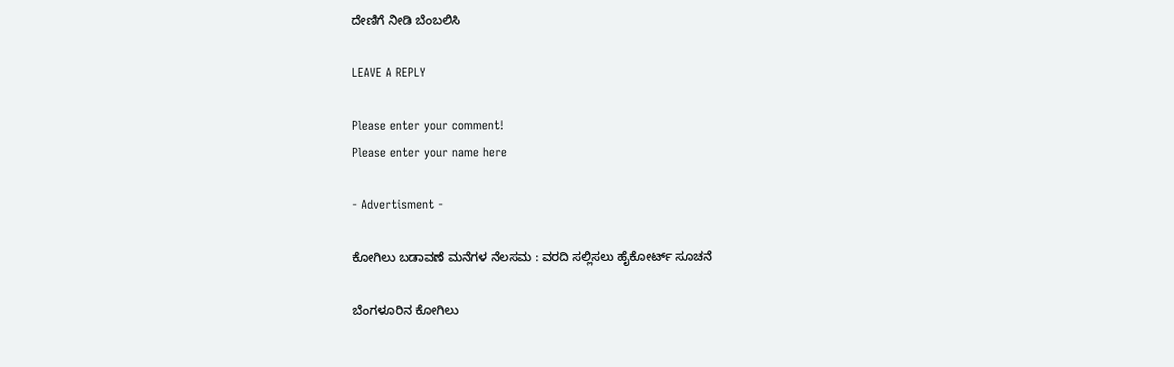ದೇಣಿಗೆ ನೀಡಿ ಬೆಂಬಲಿಸಿ

LEAVE A REPLY

Please enter your comment!
Please enter your name here

- Advertisment -

ಕೋಗಿಲು ಬಡಾವಣೆ ಮನೆಗಳ ನೆಲಸಮ : ವರದಿ ಸಲ್ಲಿಸಲು ಹೈಕೋರ್ಟ್ ಸೂಚನೆ

ಬೆಂಗಳೂರಿನ ಕೋಗಿಲು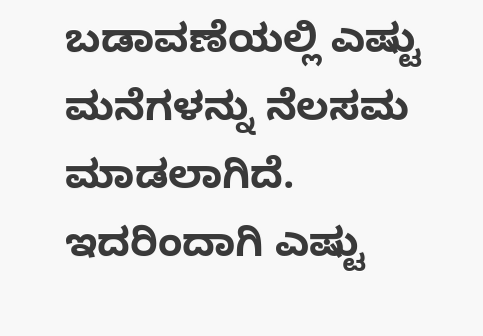ಬಡಾವಣೆಯಲ್ಲಿ ಎಷ್ಟು ಮನೆಗಳನ್ನು ನೆಲಸಮ ಮಾಡಲಾಗಿದೆ. ಇದರಿಂದಾಗಿ ಎಷ್ಟು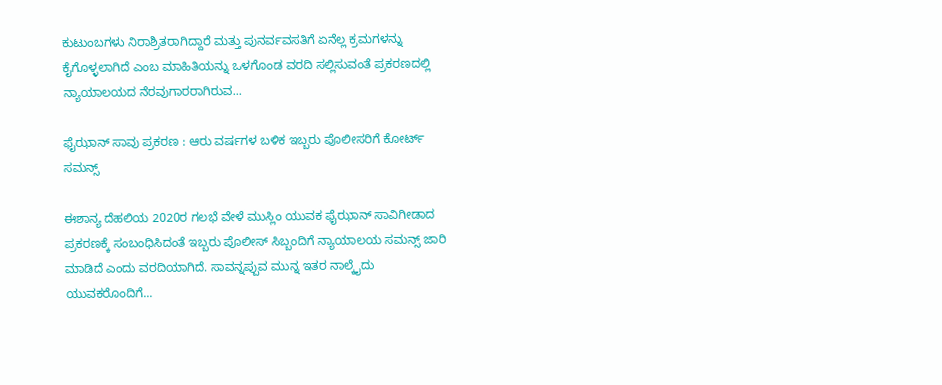ಕುಟುಂಬಗಳು ನಿರಾಶ್ರಿತರಾಗಿದ್ದಾರೆ ಮತ್ತು ಪುನರ್ವವಸತಿಗೆ ಏನೆಲ್ಲ ಕ್ರಮಗಳನ್ನು ಕೈಗೊಳ್ಳಲಾಗಿದೆ ಎಂಬ ಮಾಹಿತಿಯನ್ನು ಒಳಗೊಂಡ ವರದಿ ಸಲ್ಲಿಸುವಂತೆ ಪ್ರಕರಣದಲ್ಲಿ ನ್ಯಾಯಾಲಯದ ನೆರವುಗಾರರಾಗಿರುವ...

ಫೈಝಾನ್ ಸಾವು ಪ್ರಕರಣ : ಆರು ವರ್ಷಗಳ ಬಳಿಕ ಇಬ್ಬರು ಪೊಲೀಸರಿಗೆ ಕೋರ್ಟ್ ಸಮನ್ಸ್

ಈಶಾನ್ಯ ದೆಹಲಿಯ 2020ರ ಗಲಭೆ ವೇಳೆ ಮುಸ್ಲಿಂ ಯುವಕ ಫೈಝಾನ್ ಸಾವಿಗೀಡಾದ ಪ್ರಕರಣಕ್ಕೆ ಸಂಬಂಧಿಸಿದಂತೆ ಇಬ್ಬರು ಪೊಲೀಸ್ ಸಿಬ್ಬಂದಿಗೆ ನ್ಯಾಯಾಲಯ ಸಮನ್ಸ್ ಜಾರಿ ಮಾಡಿದೆ ಎಂದು ವರದಿಯಾಗಿದೆ. ಸಾವನ್ನಪ್ಪುವ ಮುನ್ನ ಇತರ ನಾಲ್ಕೈದು ಯುವಕರೊಂದಿಗೆ...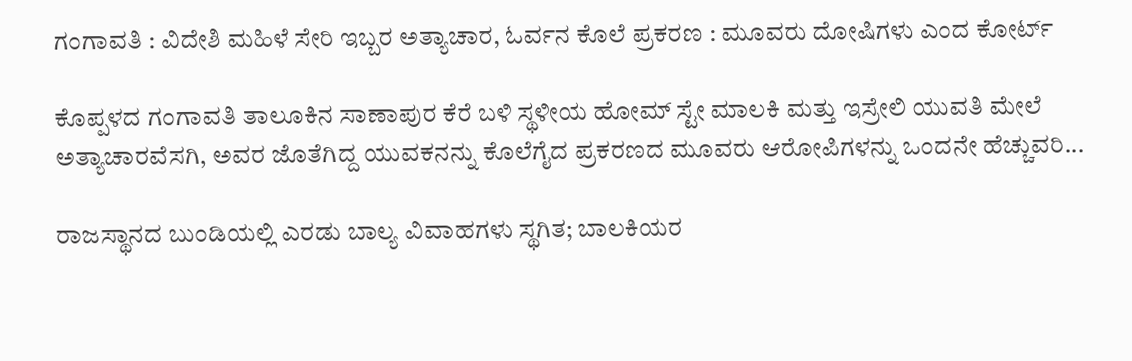ಗಂಗಾವತಿ : ವಿದೇಶಿ ಮಹಿಳೆ ಸೇರಿ ಇಬ್ಬರ ಅತ್ಯಾಚಾರ, ಓರ್ವನ ಕೊಲೆ ಪ್ರಕರಣ : ಮೂವರು ದೋಷಿಗಳು ಎಂದ ಕೋರ್ಟ್

ಕೊಪ್ಪಳದ ಗಂಗಾವತಿ ತಾಲೂಕಿನ ಸಾಣಾಪುರ ಕೆರೆ ಬಳಿ ಸ್ಥಳೀಯ ಹೋಮ್‌ ಸ್ಟೇ ಮಾಲಕಿ ಮತ್ತು ಇಸ್ರೇಲಿ ಯುವತಿ ಮೇಲೆ ಅತ್ಯಾಚಾರವೆಸಗಿ, ಅವರ ಜೊತೆಗಿದ್ದ ಯುವಕನನ್ನು ಕೊಲೆಗೈದ ಪ್ರಕರಣದ ಮೂವರು ಆರೋಪಿಗಳನ್ನು ಒಂದನೇ ಹೆಚ್ಚುವರಿ...

ರಾಜಸ್ಥಾನದ ಬುಂಡಿಯಲ್ಲಿ ಎರಡು ಬಾಲ್ಯ ವಿವಾಹಗಳು ಸ್ಥಗಿತ; ಬಾಲಕಿಯರ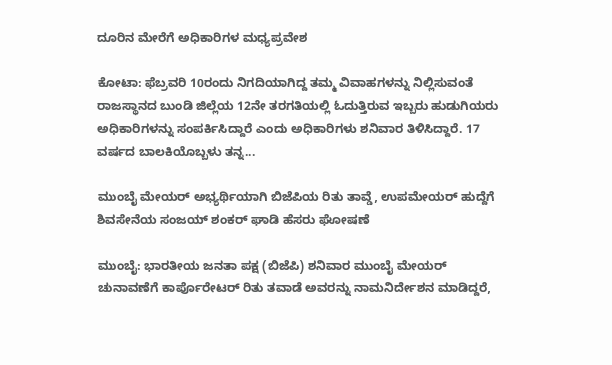ದೂರಿನ ಮೇರೆಗೆ ಅಧಿಕಾರಿಗಳ ಮಧ್ಯಪ್ರವೇಶ

ಕೋಟಾ: ಫೆಬ್ರವರಿ 10ರಂದು ನಿಗದಿಯಾಗಿದ್ದ ತಮ್ಮ ವಿವಾಹಗಳನ್ನು ನಿಲ್ಲಿಸುವಂತೆ ರಾಜಸ್ಥಾನದ ಬುಂಡಿ ಜಿಲ್ಲೆಯ 12ನೇ ತರಗತಿಯಲ್ಲಿ ಓದುತ್ತಿರುವ ಇಬ್ಬರು ಹುಡುಗಿಯರು ಅಧಿಕಾರಿಗಳನ್ನು ಸಂಪರ್ಕಿಸಿದ್ದಾರೆ ಎಂದು ಅಧಿಕಾರಿಗಳು ಶನಿವಾರ ತಿಳಿಸಿದ್ದಾರೆ. 17 ವರ್ಷದ ಬಾಲಕಿಯೊಬ್ಬಳು ತನ್ನ...

ಮುಂಬೈ ಮೇಯರ್ ಅಭ್ಯರ್ಥಿಯಾಗಿ ಬಿಜೆಪಿಯ ರಿತು ತಾವ್ಡೆ, ಉಪಮೇಯರ್ ಹುದ್ದೆಗೆ ಶಿವಸೇನೆಯ ಸಂಜಯ್ ಶಂಕರ್ ಘಾಡಿ ಹೆಸರು ಘೋಷಣೆ

ಮುಂಬೈ: ಭಾರತೀಯ ಜನತಾ ಪಕ್ಷ (ಬಿಜೆಪಿ) ಶನಿವಾರ ಮುಂಬೈ ಮೇಯರ್ ಚುನಾವಣೆಗೆ ಕಾರ್ಪೊರೇಟರ್ ರಿತು ತವಾಡೆ ಅವರನ್ನು ನಾಮನಿರ್ದೇಶನ ಮಾಡಿದ್ದರೆ,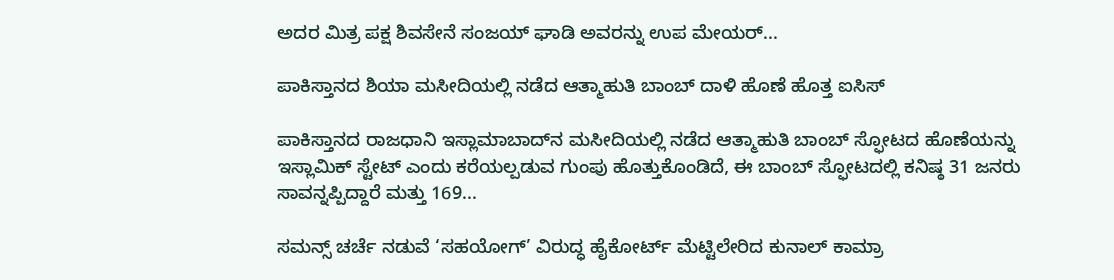ಅದರ ಮಿತ್ರ ಪಕ್ಷ ಶಿವಸೇನೆ ಸಂಜಯ್ ಘಾಡಿ ಅವರನ್ನು ಉಪ ಮೇಯರ್...

ಪಾಕಿಸ್ತಾನದ ಶಿಯಾ ಮಸೀದಿಯಲ್ಲಿ ನಡೆದ ಆತ್ಮಾಹುತಿ ಬಾಂಬ್ ದಾಳಿ ಹೊಣೆ ಹೊತ್ತ ಐಸಿಸ್

ಪಾಕಿಸ್ತಾನದ ರಾಜಧಾನಿ ಇಸ್ಲಾಮಾಬಾದ್‌ನ ಮಸೀದಿಯಲ್ಲಿ ನಡೆದ ಆತ್ಮಾಹುತಿ ಬಾಂಬ್ ಸ್ಫೋಟದ ಹೊಣೆಯನ್ನು ಇಸ್ಲಾಮಿಕ್ ಸ್ಟೇಟ್ ಎಂದು ಕರೆಯಲ್ಪಡುವ ಗುಂಪು ಹೊತ್ತುಕೊಂಡಿದೆ, ಈ ಬಾಂಬ್ ಸ್ಫೋಟದಲ್ಲಿ ಕನಿಷ್ಠ 31 ಜನರು ಸಾವನ್ನಪ್ಪಿದ್ದಾರೆ ಮತ್ತು 169...

ಸಮನ್ಸ್ ಚರ್ಚೆ ನಡುವೆ ‘ಸಹಯೋಗ್’ ವಿರುದ್ಧ ಹೈಕೋರ್ಟ್ ಮೆಟ್ಟಿಲೇರಿದ ಕುನಾಲ್ ಕಾಮ್ರಾ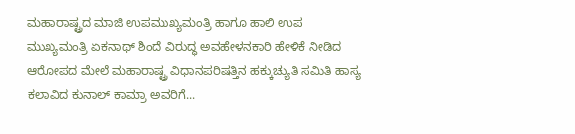ಮಹಾರಾಷ್ಟ್ರದ ಮಾಜಿ ಉಪಮುಖ್ಯಮಂತ್ರಿ ಹಾಗೂ ಹಾಲಿ ಉಪ ಮುಖ್ಯಮಂತ್ರಿ ಏಕನಾಥ್ ಶಿಂದೆ ವಿರುದ್ಧ ಅವಹೇಳನಕಾರಿ ಹೇಳಿಕೆ ನೀಡಿದ ಆರೋಪದ ಮೇಲೆ ಮಹಾರಾಷ್ಟ್ರ ವಿಧಾನಪರಿಷತ್ತಿನ ಹಕ್ಕುಚ್ಯುತಿ ಸಮಿತಿ ಹಾಸ್ಯ ಕಲಾವಿದ ಕುನಾಲ್ ಕಾಮ್ರಾ ಅವರಿಗೆ...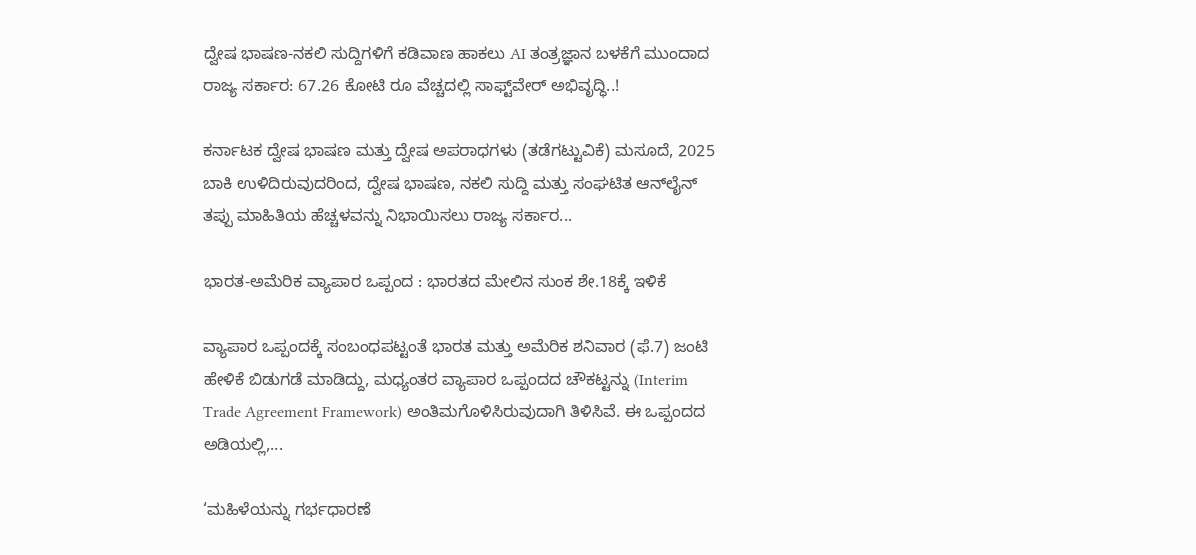ದ್ವೇಷ ಭಾಷಣ-ನಕಲಿ ಸುದ್ದಿಗಳಿಗೆ ಕಡಿವಾಣ ಹಾಕಲು AI ತಂತ್ರಜ್ಞಾನ ಬಳಕೆಗೆ ಮುಂದಾದ ರಾಜ್ಯ ಸರ್ಕಾರ: 67.26 ಕೋಟಿ ರೂ ವೆಚ್ಚದಲ್ಲಿ ಸಾಫ್ಟ್‌ವೇರ್ ಅಭಿವೃದ್ಧಿ..!

ಕರ್ನಾಟಕ ದ್ವೇಷ ಭಾಷಣ ಮತ್ತು ದ್ವೇಷ ಅಪರಾಧಗಳು (ತಡೆಗಟ್ಟುವಿಕೆ) ಮಸೂದೆ, 2025 ಬಾಕಿ ಉಳಿದಿರುವುದರಿಂದ, ದ್ವೇಷ ಭಾಷಣ, ನಕಲಿ ಸುದ್ದಿ ಮತ್ತು ಸಂಘಟಿತ ಆನ್‌ಲೈನ್ ತಪ್ಪು ಮಾಹಿತಿಯ ಹೆಚ್ಚಳವನ್ನು ನಿಭಾಯಿಸಲು ರಾಜ್ಯ ಸರ್ಕಾರ...

ಭಾರತ-ಅಮೆರಿಕ ವ್ಯಾಪಾರ ಒಪ್ಪಂದ : ಭಾರತದ ಮೇಲಿನ ಸುಂಕ ಶೇ.18ಕ್ಕೆ ಇಳಿಕೆ

ವ್ಯಾಪಾರ ಒಪ್ಪಂದಕ್ಕೆ ಸಂಬಂಧಪಟ್ಟಂತೆ ಭಾರತ ಮತ್ತು ಅಮೆರಿಕ ಶನಿವಾರ (ಫೆ.7) ಜಂಟಿ ಹೇಳಿಕೆ ಬಿಡುಗಡೆ ಮಾಡಿದ್ದು, ಮಧ್ಯಂತರ ವ್ಯಾಪಾರ ಒಪ್ಪಂದದ ಚೌಕಟ್ಟನ್ನು (Interim Trade Agreement Framework) ಅಂತಿಮಗೊಳಿಸಿರುವುದಾಗಿ ತಿಳಿಸಿವೆ. ಈ ಒಪ್ಪಂದದ ಅಡಿಯಲ್ಲಿ,...

‘ಮಹಿಳೆಯನ್ನು ಗರ್ಭಧಾರಣೆ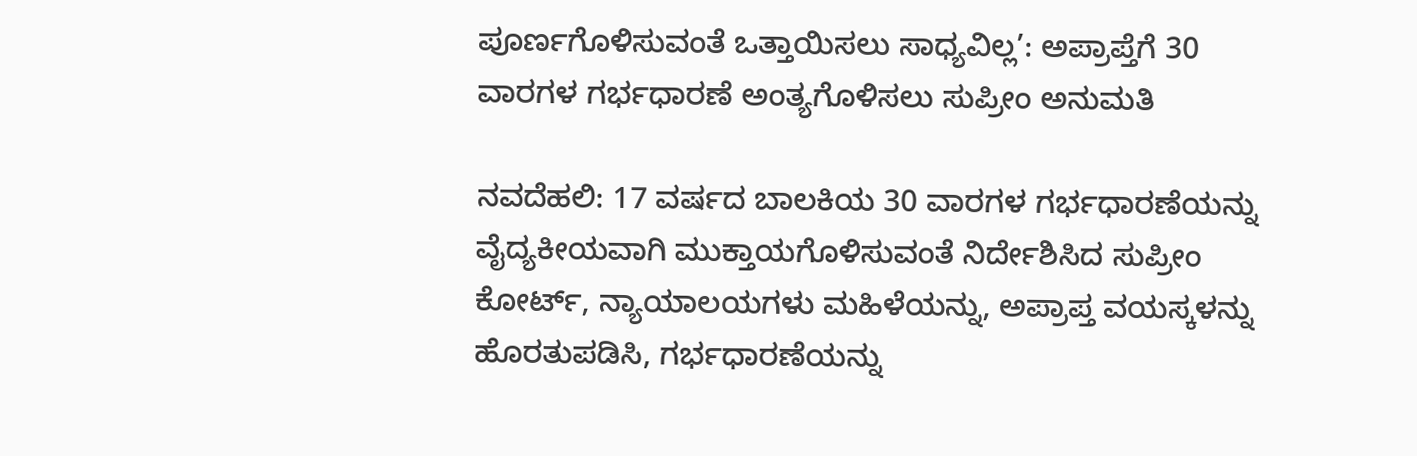ಪೂರ್ಣಗೊಳಿಸುವಂತೆ ಒತ್ತಾಯಿಸಲು ಸಾಧ್ಯವಿಲ್ಲ’: ಅಪ್ರಾಪ್ತೆಗೆ 30 ವಾರಗಳ ಗರ್ಭಧಾರಣೆ ಅಂತ್ಯಗೊಳಿಸಲು ಸುಪ್ರೀಂ ಅನುಮತಿ

ನವದೆಹಲಿ: 17 ವರ್ಷದ ಬಾಲಕಿಯ 30 ವಾರಗಳ ಗರ್ಭಧಾರಣೆಯನ್ನು ವೈದ್ಯಕೀಯವಾಗಿ ಮುಕ್ತಾಯಗೊಳಿಸುವಂತೆ ನಿರ್ದೇಶಿಸಿದ ಸುಪ್ರೀಂ ಕೋರ್ಟ್, ನ್ಯಾಯಾಲಯಗಳು ಮಹಿಳೆಯನ್ನು, ಅಪ್ರಾಪ್ತ ವಯಸ್ಕಳನ್ನು ಹೊರತುಪಡಿಸಿ, ಗರ್ಭಧಾರಣೆಯನ್ನು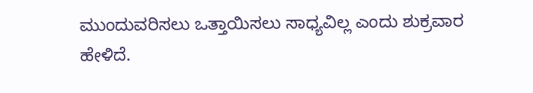ಮುಂದುವರಿಸಲು ಒತ್ತಾಯಿಸಲು ಸಾಧ್ಯವಿಲ್ಲ ಎಂದು ಶುಕ್ರವಾರ ಹೇಳಿದೆ.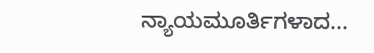ನ್ಯಾಯಮೂರ್ತಿಗಳಾದ...